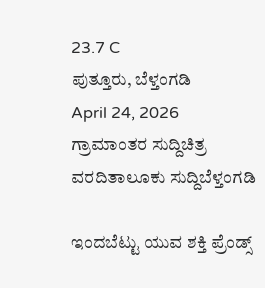23.7 C
ಪುತ್ತೂರು, ಬೆಳ್ತಂಗಡಿ
April 24, 2026
ಗ್ರಾಮಾಂತರ ಸುದ್ದಿಚಿತ್ರ ವರದಿತಾಲೂಕು ಸುದ್ದಿಬೆಳ್ತಂಗಡಿ

ಇಂದಬೆಟ್ಟು ಯುವ ಶಕ್ತಿ ಪ್ರೆಂಡ್ಸ್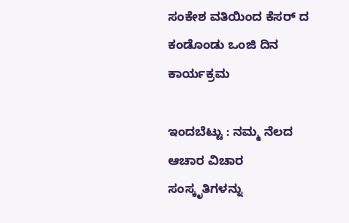ಸಂಕೇಶ ವತಿಯಿಂದ ಕೆಸರ್ ದ ಕಂಡೊಂಡು ಒಂಜಿ ದಿನ ಕಾರ್ಯಕ್ರಮ

ಇಂದಬೆಟ್ಟು : ನಮ್ಮ ನೆಲದ ಆಚಾರ ವಿಚಾರ ಸಂಸ್ಕೃತಿಗಳನ್ನು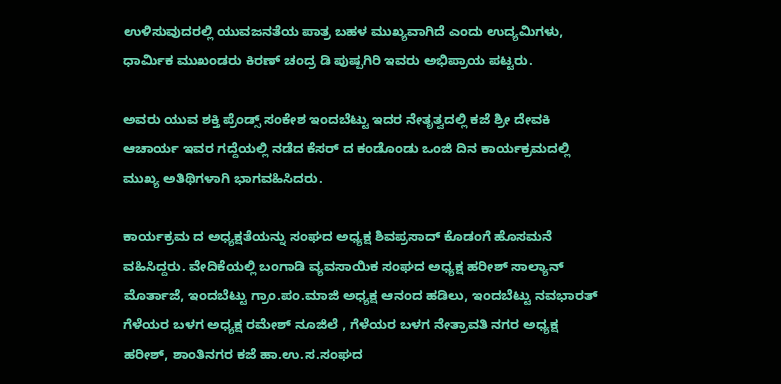ಉಳಿಸುವುದರಲ್ಲಿ ಯುವಜನತೆಯ ಪಾತ್ರ ಬಹಳ ಮುಖ್ಯವಾಗಿದೆ ಎಂದು ಉದ್ಯಮಿಗಳು, ಧಾರ್ಮಿಕ ಮುಖಂಡರು ಕಿರಣ್ ಚಂದ್ರ ಡಿ ಪುಷ್ಪಗಿರಿ ಇವರು ಅಭಿಪ್ರಾಯ ಪಟ್ಟರು.

ಅವರು ಯುವ ಶಕ್ತಿ ಪ್ರೆಂಡ್ಸ್ ಸಂಕೇಶ ಇಂದಬೆಟ್ಟು ಇದರ ನೇತೃತ್ವದಲ್ಲಿ ಕಜೆ ಶ್ರೀ ದೇವಕಿ ಆಚಾರ್ಯ ಇವರ ಗದ್ದೆಯಲ್ಲಿ ನಡೆದ ಕೆಸರ್ ದ ಕಂಡೊಂಡು ಒಂಜಿ ದಿನ ಕಾರ್ಯಕ್ರಮದಲ್ಲಿ ಮುಖ್ಯ ಅತಿಥಿಗಳಾಗಿ ಭಾಗವಹಿಸಿದರು.

ಕಾರ್ಯಕ್ರಮ ದ ಅಧ್ಯಕ್ಷತೆಯನ್ನು ಸಂಘದ ಅಧ್ಯಕ್ಷ ಶಿವಪ್ರಸಾದ್ ಕೊಡಂಗೆ ಹೊಸಮನೆ ವಹಿಸಿದ್ದರು. ವೇದಿಕೆಯಲ್ಲಿ ಬಂಗಾಡಿ ವ್ಯವಸಾಯಿಕ ಸಂಘದ ಅಧ್ಯಕ್ಷ ಹರೀಶ್ ಸಾಲ್ಯಾನ್ ಮೊರ್ತಾಜೆ, ಇಂದಬೆಟ್ಟು ಗ್ರಾಂ.ಪಂ.ಮಾಜಿ ಅಧ್ಯಕ್ಷ ಆನಂದ ಹಡಿಲು, ಇಂದಬೆಟ್ಟು ನವಭಾರತ್ ಗೆಳೆಯರ ಬಳಗ ಅಧ್ಯಕ್ಷ ರಮೇಶ್ ನೂಜಿಲೆ , ಗೆಳೆಯರ ಬಳಗ ನೇತ್ರಾವತಿ ನಗರ ಅಧ್ಯಕ್ಷ ಹರೀಶ್, ಶಾಂತಿನಗರ ಕಜೆ ಹಾ.ಉ.ಸ.ಸಂಘದ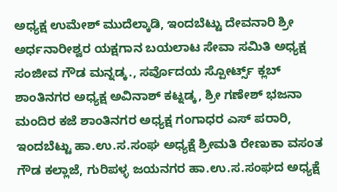ಅಧ್ಯಕ್ಷ ಉಮೇಶ್ ಮುದೆಲ್ಕಾಡಿ, ಇಂದಬೆಟ್ಟು ದೇವನಾರಿ ಶ್ರೀ ಅರ್ಧನಾರೀಶ್ವರ ಯಕ್ಷಗಾನ ಬಯಲಾಟ ಸೇವಾ ಸಮಿತಿ ಅಧ್ಯಕ್ಷ ಸಂಜೀವ ಗೌಡ ಮನ್ನಡ್ಕ., ಸರ್ವೊದಯ ಸ್ಪೋರ್ಟ್ಸ್ ಕ್ಲಬ್ ಶಾಂತಿನಗರ ಅಧ್ಯಕ್ಷ ಅವಿನಾಶ್ ಕಟ್ನಡ್ಕ, ಶ್ರೀ ಗಣೇಶ್ ಭಜನಾ ಮಂದಿರ ಕಜೆ ಶಾಂತಿನಗರ ಅಧ್ಯಕ್ಷ ಗಂಗಾಧರ ಎಸ್ ಪರಾರಿ, ಇಂದಬೆಟ್ಟು ಹಾ.ಉ.ಸ.ಸಂಘ ಅಧ್ಯಕ್ಷೆ ಶ್ರೀಮತಿ ರೇಣುಕಾ ವಸಂತ ಗೌಡ ಕಲ್ಲಾಜೆ, ಗುರಿಪಳ್ಳ ಜಯನಗರ ಹಾ.ಉ‌.ಸ.ಸಂಘದ ಅಧ್ಯಕ್ಷೆ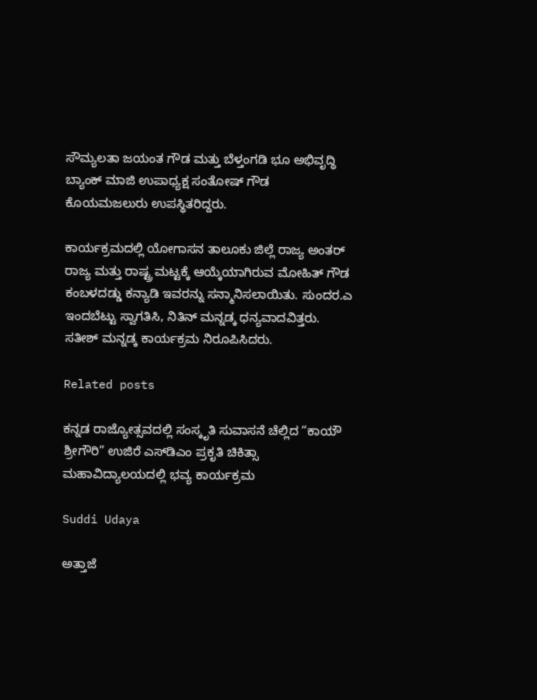ಸೌಮ್ಯಲತಾ ಜಯಂತ ಗೌಡ ಮತ್ತು ಬೆಳ್ತಂಗಡಿ ಭೂ ಅಭಿವೃದ್ಧಿ ಬ್ಯಾಂಕ್ ಮಾಜಿ ಉಪಾಧ್ಯಕ್ಷ ಸಂತೋಷ್ ಗೌಡ ಕೊಯಮಜಲುರು ಉಪಸ್ಥಿತರಿದ್ದರು.

ಕಾರ್ಯಕ್ರಮದಲ್ಲಿ ಯೋಗಾಸನ ತಾಲೂಕು ಜಿಲ್ಲೆ ರಾಜ್ಯ ಅಂತರ್ ರಾಜ್ಯ ಮತ್ತು ರಾಷ್ಟ್ರ ಮಟ್ಟಕ್ಕೆ ಆಯ್ಕೆಯಾಗಿರುವ ಮೋಹಿತ್ ಗೌಡ ಕಂಬಳದಡ್ಡು ಕನ್ಯಾಡಿ ಇವರನ್ನು ಸನ್ಮಾನಿಸಲಾಯಿತು. ಸುಂದರ‌.ಎ ಇಂದಬೆಟ್ಟು ಸ್ವಾಗತಿಸಿ, ನಿತಿನ್ ಮನ್ನಡ್ಕ ಧನ್ಯವಾದವಿತ್ತರು. ಸತೀಶ್ ಮನ್ನಡ್ಕ ಕಾರ್ಯಕ್ರಮ ನಿರೂಪಿಸಿದರು.

Related posts

ಕನ್ನಡ ರಾಜ್ಯೋತ್ಸವದಲ್ಲಿ ಸಂಸ್ಕೃತಿ ಸುವಾಸನೆ ಚೆಲ್ಲಿದ “ಕಾಯೌ ಶ್ರೀಗೌರಿ” ಉಜಿರೆ ಎಸ್‌ಡಿಎಂ ಪ್ರಕೃತಿ ಚಿಕಿತ್ಸಾ ಮಹಾವಿದ್ಯಾಲಯದಲ್ಲಿ ಭವ್ಯ ಕಾರ್ಯಕ್ರಮ

Suddi Udaya

ಅತ್ತಾಜೆ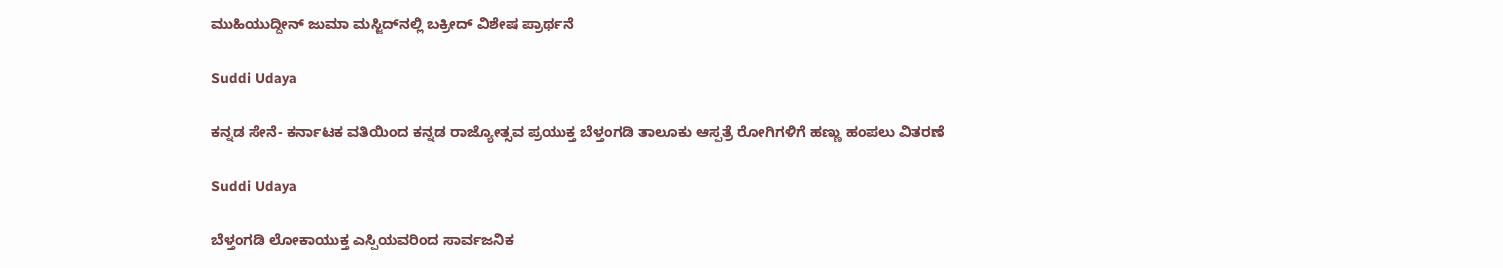ಮುಹಿಯುದ್ದೀನ್ ಜುಮಾ ಮಸ್ಜಿದ್‌ನಲ್ಲಿ ಬಕ್ರೀದ್ ವಿಶೇಷ ಪ್ರಾರ್ಥನೆ

Suddi Udaya

ಕನ್ನಡ ಸೇನೆ- ಕರ್ನಾಟಕ ವತಿಯಿಂದ ಕನ್ನಡ ರಾಜ್ಯೋತ್ಸವ ಪ್ರಯುಕ್ತ ಬೆಳ್ತಂಗಡಿ ತಾಲೂಕು ಆಸ್ಪತ್ರೆ ರೋಗಿಗಳಿಗೆ ಹಣ್ಣು ಹಂಪಲು ವಿತರಣೆ

Suddi Udaya

ಬೆಳ್ತಂಗಡಿ ಲೋಕಾಯುಕ್ತ ಎಸ್ಪಿಯವರಿಂದ ಸಾರ್ವಜನಿಕ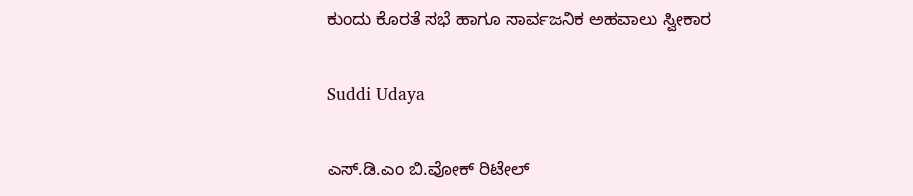ಕುಂದು ಕೊರತೆ ಸಭೆ ಹಾಗೂ ಸಾರ್ವಜನಿಕ ಅಹವಾಲು ಸ್ವೀಕಾರ

Suddi Udaya

ಎಸ್.ಡಿ.ಎಂ ಬಿ.ವೋಕ್ ರಿಟೇಲ್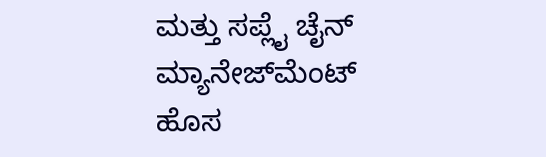ಮತ್ತು ಸಪ್ಲೈ ಚೈನ್ ಮ್ಯಾನೇಜ್‌ಮೆಂಟ್ ಹೊಸ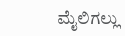ಮೈಲಿಗಲ್ಲು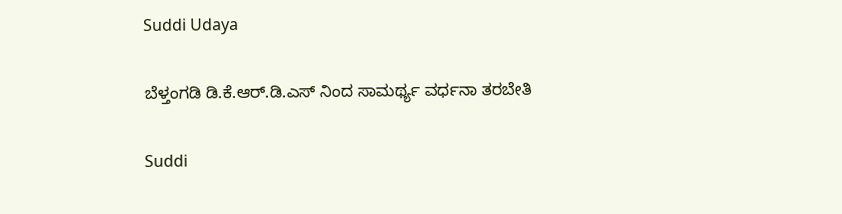Suddi Udaya

ಬೆಳ್ತಂಗಡಿ ಡಿ.ಕೆ.ಆರ್.ಡಿ.ಎಸ್ ನಿಂದ ಸಾಮರ್ಥ್ಯ ವರ್ಧನಾ ತರಬೇತಿ

Suddi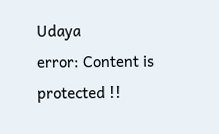Udaya
error: Content is protected !!